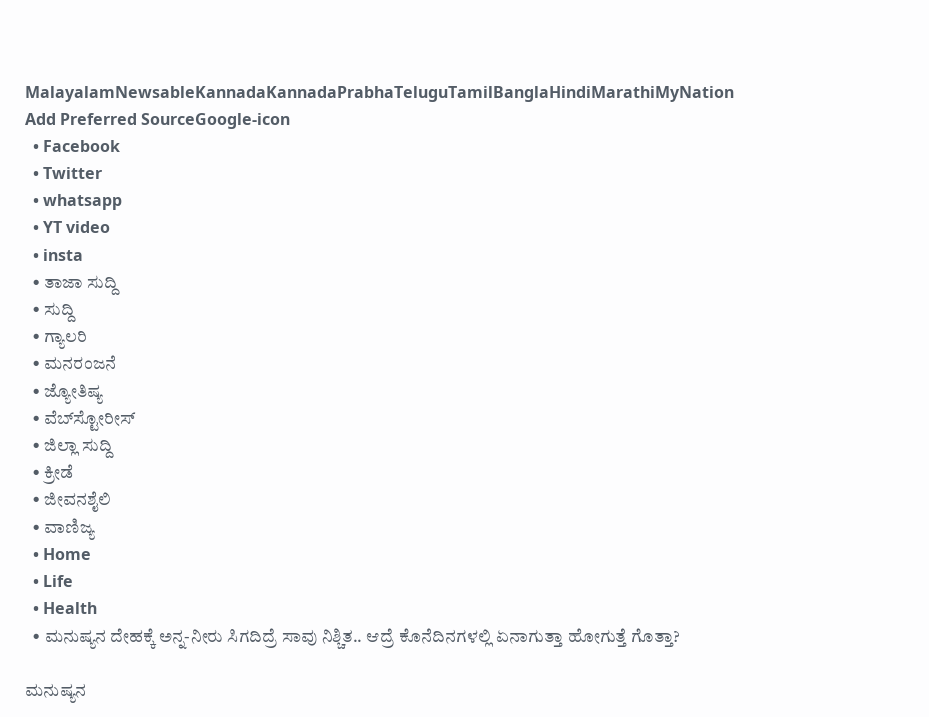MalayalamNewsableKannadaKannadaPrabhaTeluguTamilBanglaHindiMarathiMyNation
Add Preferred SourceGoogle-icon
  • Facebook
  • Twitter
  • whatsapp
  • YT video
  • insta
  • ತಾಜಾ ಸುದ್ದಿ
  • ಸುದ್ದಿ
  • ಗ್ಯಾಲರಿ
  • ಮನರಂಜನೆ
  • ಜ್ಯೋತಿಷ್ಯ
  • ವೆಬ್‌ಸ್ಟೋರೀಸ್
  • ಜಿಲ್ಲಾ ಸುದ್ದಿ
  • ಕ್ರೀಡೆ
  • ಜೀವನಶೈಲಿ
  • ವಾಣಿಜ್ಯ
  • Home
  • Life
  • Health
  • ಮನುಷ್ಯನ ದೇಹಕ್ಕೆ ಅನ್ನ-ನೀರು ಸಿಗದಿದ್ರೆ ಸಾವು ನಿಶ್ಚಿತ.. ಆದ್ರೆ ಕೊನೆದಿನಗಳಲ್ಲಿ ಏನಾಗುತ್ತಾ ಹೋಗುತ್ತೆ ಗೊತ್ತಾ?

ಮನುಷ್ಯನ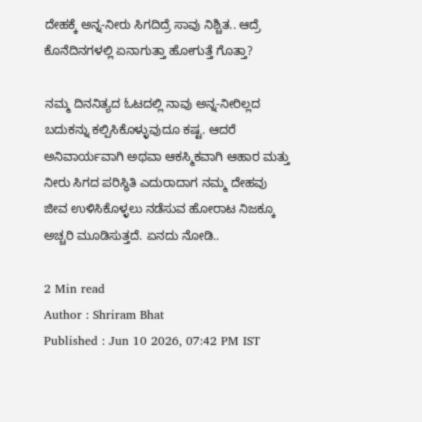ದೇಹಕ್ಕೆ ಅನ್ನ-ನೀರು ಸಿಗದಿದ್ರೆ ಸಾವು ನಿಶ್ಚಿತ.. ಆದ್ರೆ ಕೊನೆದಿನಗಳಲ್ಲಿ ಏನಾಗುತ್ತಾ ಹೋಗುತ್ತೆ ಗೊತ್ತಾ?

ನಮ್ಮ ದಿನನಿತ್ಯದ ಓಟದಲ್ಲಿ ನಾವು ಅನ್ನ-ನೀರಿಲ್ಲದ ಬದುಕನ್ನು ಕಲ್ಪಿಸಿಕೊಳ್ಳುವುದೂ ಕಷ್ಟ. ಆದರೆ ಅನಿವಾರ್ಯವಾಗಿ ಅಥವಾ ಆಕಸ್ಮಿಕವಾಗಿ ಆಹಾರ ಮತ್ತು ನೀರು ಸಿಗದ ಪರಿಸ್ಥಿತಿ ಎದುರಾದಾಗ ನಮ್ಮ ದೇಹವು ಜೀವ ಉಳಿಸಿಕೊಳ್ಳಲು ನಡೆಸುವ ಹೋರಾಟ ನಿಜಕ್ಕೂ ಅಚ್ಚರಿ ಮೂಡಿಸುತ್ತದೆ. ಏನದು ನೋಡಿ..

2 Min read
Author : Shriram Bhat
Published : Jun 10 2026, 07:42 PM IST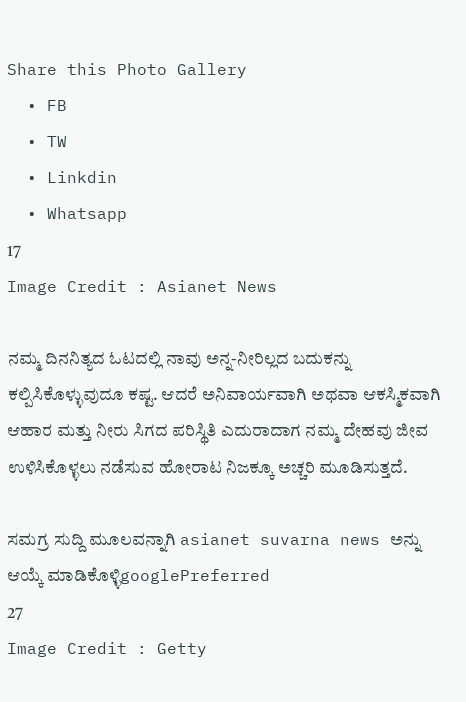Share this Photo Gallery
  • FB
  • TW
  • Linkdin
  • Whatsapp
17
Image Credit : Asianet News

ನಮ್ಮ ದಿನನಿತ್ಯದ ಓಟದಲ್ಲಿ ನಾವು ಅನ್ನ-ನೀರಿಲ್ಲದ ಬದುಕನ್ನು ಕಲ್ಪಿಸಿಕೊಳ್ಳುವುದೂ ಕಷ್ಟ. ಆದರೆ ಅನಿವಾರ್ಯವಾಗಿ ಅಥವಾ ಆಕಸ್ಮಿಕವಾಗಿ ಆಹಾರ ಮತ್ತು ನೀರು ಸಿಗದ ಪರಿಸ್ಥಿತಿ ಎದುರಾದಾಗ ನಮ್ಮ ದೇಹವು ಜೀವ ಉಳಿಸಿಕೊಳ್ಳಲು ನಡೆಸುವ ಹೋರಾಟ ನಿಜಕ್ಕೂ ಅಚ್ಚರಿ ಮೂಡಿಸುತ್ತದೆ.

ಸಮಗ್ರ ಸುದ್ದಿ ಮೂಲವನ್ನಾಗಿ asianet suvarna news ಅನ್ನು ಆಯ್ಕೆ ಮಾಡಿಕೊಳ್ಳಿgooglePreferred
27
Image Credit : Getty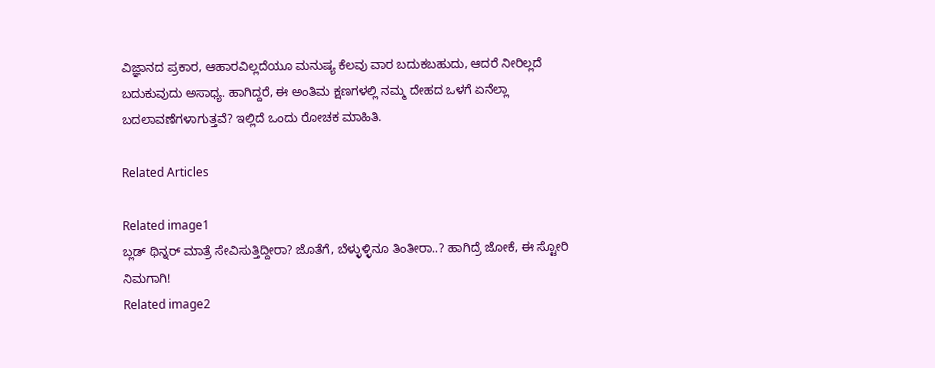ವಿಜ್ಞಾನದ ಪ್ರಕಾರ, ಆಹಾರವಿಲ್ಲದೆಯೂ ಮನುಷ್ಯ ಕೆಲವು ವಾರ ಬದುಕಬಹುದು, ಆದರೆ ನೀರಿಲ್ಲದೆ ಬದುಕುವುದು ಅಸಾಧ್ಯ. ಹಾಗಿದ್ದರೆ, ಈ ಅಂತಿಮ ಕ್ಷಣಗಳಲ್ಲಿ ನಮ್ಮ ದೇಹದ ಒಳಗೆ ಏನೆಲ್ಲಾ ಬದಲಾವಣೆಗಳಾಗುತ್ತವೆ? ಇಲ್ಲಿದೆ ಒಂದು ರೋಚಕ ಮಾಹಿತಿ.

Related Articles

Related image1
ಬ್ಲಡ್ ಥಿನ್ನರ್ ಮಾತ್ರೆ ಸೇವಿಸುತ್ತಿದ್ದೀರಾ? ಜೊತೆಗೆ, ಬೆಳ್ಳುಳ್ಳಿನೂ ತಿಂತೀರಾ..? ಹಾಗಿದ್ರೆ ಜೋಕೆ, ಈ ಸ್ಟೋರಿ ನಿಮಗಾಗಿ!
Related image2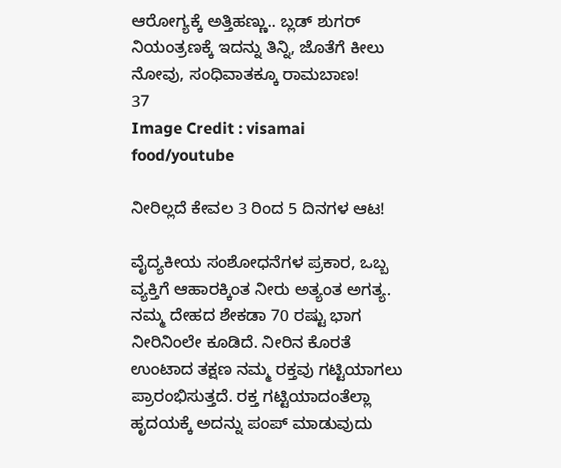ಆರೋಗ್ಯಕ್ಕೆ ಅತ್ತಿಹಣ್ಣು.. ಬ್ಲಡ್‌ ಶುಗರ್‌ ನಿಯಂತ್ರಣಕ್ಕೆ ಇದನ್ನು ತಿನ್ನಿ, ಜೊತೆಗೆ ಕೀಲು ನೋವು, ಸಂಧಿವಾತಕ್ಕೂ ರಾಮಬಾಣ!
37
Image Credit : visamai food/youtube

ನೀರಿಲ್ಲದೆ ಕೇವಲ 3 ರಿಂದ 5 ದಿನಗಳ ಆಟ!

ವೈದ್ಯಕೀಯ ಸಂಶೋಧನೆಗಳ ಪ್ರಕಾರ, ಒಬ್ಬ ವ್ಯಕ್ತಿಗೆ ಆಹಾರಕ್ಕಿಂತ ನೀರು ಅತ್ಯಂತ ಅಗತ್ಯ. ನಮ್ಮ ದೇಹದ ಶೇಕಡಾ 70 ರಷ್ಟು ಭಾಗ ನೀರಿನಿಂಲೇ ಕೂಡಿದೆ. ನೀರಿನ ಕೊರತೆ ಉಂಟಾದ ತಕ್ಷಣ ನಮ್ಮ ರಕ್ತವು ಗಟ್ಟಿಯಾಗಲು ಪ್ರಾರಂಭಿಸುತ್ತದೆ. ರಕ್ತ ಗಟ್ಟಿಯಾದಂತೆಲ್ಲಾ ಹೃದಯಕ್ಕೆ ಅದನ್ನು ಪಂಪ್ ಮಾಡುವುದು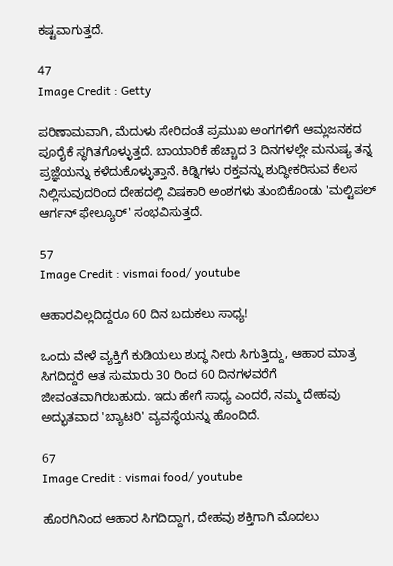ಕಷ್ಟವಾಗುತ್ತದೆ.

47
Image Credit : Getty

ಪರಿಣಾಮವಾಗಿ, ಮೆದುಳು ಸೇರಿದಂತೆ ಪ್ರಮುಖ ಅಂಗಗಳಿಗೆ ಆಮ್ಲಜನಕದ ಪೂರೈಕೆ ಸ್ಥಗಿತಗೊಳ್ಳುತ್ತದೆ. ಬಾಯಾರಿಕೆ ಹೆಚ್ಚಾದ 3 ದಿನಗಳಲ್ಲೇ ಮನುಷ್ಯ ತನ್ನ ಪ್ರಜ್ಞೆಯನ್ನು ಕಳೆದುಕೊಳ್ಳುತ್ತಾನೆ. ಕಿಡ್ನಿಗಳು ರಕ್ತವನ್ನು ಶುದ್ಧೀಕರಿಸುವ ಕೆಲಸ ನಿಲ್ಲಿಸುವುದರಿಂದ ದೇಹದಲ್ಲಿ ವಿಷಕಾರಿ ಅಂಶಗಳು ತುಂಬಿಕೊಂಡು 'ಮಲ್ಟಿಪಲ್ ಆರ್ಗನ್ ಫೇಲ್ಯೂರ್' ಸಂಭವಿಸುತ್ತದೆ.

57
Image Credit : vismai food/ youtube

ಆಹಾರವಿಲ್ಲದಿದ್ದರೂ 60 ದಿನ ಬದುಕಲು ಸಾಧ್ಯ!

ಒಂದು ವೇಳೆ ವ್ಯಕ್ತಿಗೆ ಕುಡಿಯಲು ಶುದ್ಧ ನೀರು ಸಿಗುತ್ತಿದ್ದು, ಆಹಾರ ಮಾತ್ರ ಸಿಗದಿದ್ದರೆ ಆತ ಸುಮಾರು 30 ರಿಂದ 60 ದಿನಗಳವರೆಗೆ ಜೀವಂತವಾಗಿರಬಹುದು. ಇದು ಹೇಗೆ ಸಾಧ್ಯ ಎಂದರೆ, ನಮ್ಮ ದೇಹವು ಅದ್ಭುತವಾದ 'ಬ್ಯಾಟರಿ' ವ್ಯವಸ್ಥೆಯನ್ನು ಹೊಂದಿದೆ.

67
Image Credit : vismai food/ youtube

ಹೊರಗಿನಿಂದ ಆಹಾರ ಸಿಗದಿದ್ದಾಗ, ದೇಹವು ಶಕ್ತಿಗಾಗಿ ಮೊದಲು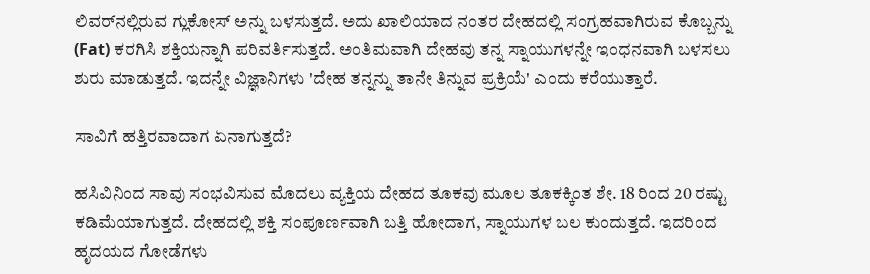ಲಿವರ್‌ನಲ್ಲಿರುವ ಗ್ಲುಕೋಸ್ ಅನ್ನು ಬಳಸುತ್ತದೆ. ಅದು ಖಾಲಿಯಾದ ನಂತರ ದೇಹದಲ್ಲಿ ಸಂಗ್ರಹವಾಗಿರುವ ಕೊಬ್ಬನ್ನು (Fat) ಕರಗಿಸಿ ಶಕ್ತಿಯನ್ನಾಗಿ ಪರಿವರ್ತಿಸುತ್ತದೆ. ಅಂತಿಮವಾಗಿ ದೇಹವು ತನ್ನ ಸ್ನಾಯುಗಳನ್ನೇ ಇಂಧನವಾಗಿ ಬಳಸಲು ಶುರು ಮಾಡುತ್ತದೆ. ಇದನ್ನೇ ವಿಜ್ಞಾನಿಗಳು 'ದೇಹ ತನ್ನನ್ನು ತಾನೇ ತಿನ್ನುವ ಪ್ರಕ್ರಿಯೆ' ಎಂದು ಕರೆಯುತ್ತಾರೆ.

ಸಾವಿಗೆ ಹತ್ತಿರವಾದಾಗ ಏನಾಗುತ್ತದೆ?

ಹಸಿವಿನಿಂದ ಸಾವು ಸಂಭವಿಸುವ ಮೊದಲು ವ್ಯಕ್ತಿಯ ದೇಹದ ತೂಕವು ಮೂಲ ತೂಕಕ್ಕಿಂತ ಶೇ. 18 ರಿಂದ 20 ರಷ್ಟು ಕಡಿಮೆಯಾಗುತ್ತದೆ. ದೇಹದಲ್ಲಿ ಶಕ್ತಿ ಸಂಪೂರ್ಣವಾಗಿ ಬತ್ತಿ ಹೋದಾಗ, ಸ್ನಾಯುಗಳ ಬಲ ಕುಂದುತ್ತದೆ. ಇದರಿಂದ ಹೃದಯದ ಗೋಡೆಗಳು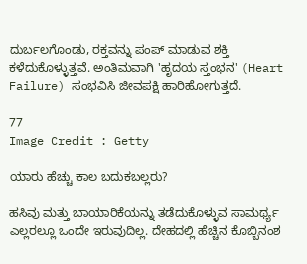ದುರ್ಬಲಗೊಂಡು, ರಕ್ತವನ್ನು ಪಂಪ್ ಮಾಡುವ ಶಕ್ತಿ ಕಳೆದುಕೊಳ್ಳುತ್ತವೆ. ಅಂತಿಮವಾಗಿ 'ಹೃದಯ ಸ್ತಂಭನ' (Heart Failure) ಸಂಭವಿಸಿ ಜೀವಪಕ್ಷಿ ಹಾರಿಹೋಗುತ್ತದೆ.

77
Image Credit : Getty

ಯಾರು ಹೆಚ್ಚು ಕಾಲ ಬದುಕಬಲ್ಲರು?

ಹಸಿವು ಮತ್ತು ಬಾಯಾರಿಕೆಯನ್ನು ತಡೆದುಕೊಳ್ಳುವ ಸಾಮರ್ಥ್ಯ ಎಲ್ಲರಲ್ಲೂ ಒಂದೇ ಇರುವುದಿಲ್ಲ. ದೇಹದಲ್ಲಿ ಹೆಚ್ಚಿನ ಕೊಬ್ಬಿನಂಶ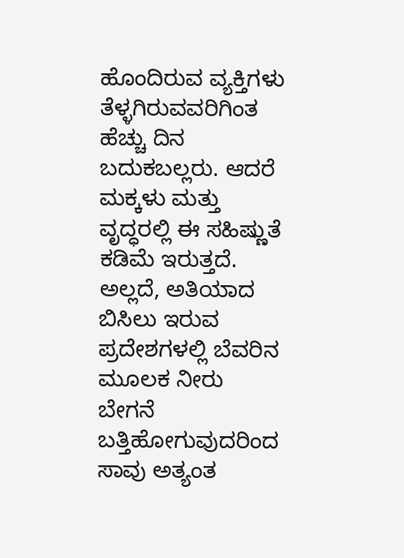ಹೊಂದಿರುವ ವ್ಯಕ್ತಿಗಳು ತೆಳ್ಳಗಿರುವವರಿಗಿಂತ ಹೆಚ್ಚು ದಿನ ಬದುಕಬಲ್ಲರು. ಆದರೆ ಮಕ್ಕಳು ಮತ್ತು ವೃದ್ಧರಲ್ಲಿ ಈ ಸಹಿಷ್ಣುತೆ ಕಡಿಮೆ ಇರುತ್ತದೆ. ಅಲ್ಲದೆ, ಅತಿಯಾದ ಬಿಸಿಲು ಇರುವ ಪ್ರದೇಶಗಳಲ್ಲಿ ಬೆವರಿನ ಮೂಲಕ ನೀರು ಬೇಗನೆ ಬತ್ತಿಹೋಗುವುದರಿಂದ ಸಾವು ಅತ್ಯಂತ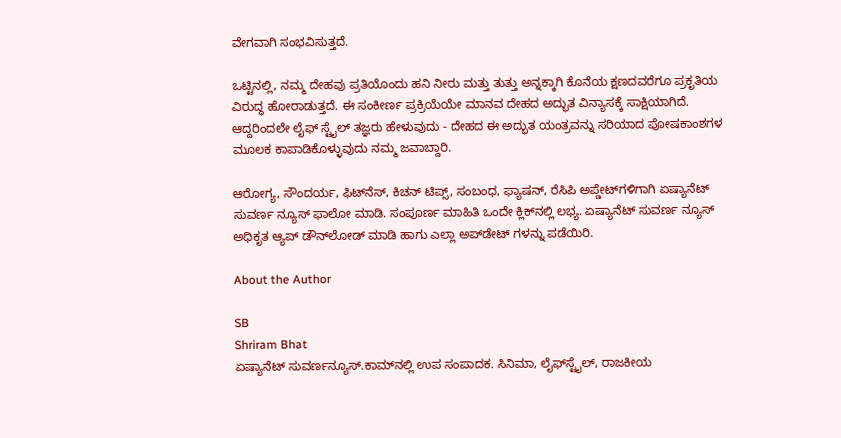ವೇಗವಾಗಿ ಸಂಭವಿಸುತ್ತದೆ.

ಒಟ್ಟಿನಲ್ಲಿ, ನಮ್ಮ ದೇಹವು ಪ್ರತಿಯೊಂದು ಹನಿ ನೀರು ಮತ್ತು ತುತ್ತು ಅನ್ನಕ್ಕಾಗಿ ಕೊನೆಯ ಕ್ಷಣದವರೆಗೂ ಪ್ರಕೃತಿಯ ವಿರುದ್ಧ ಹೋರಾಡುತ್ತದೆ. ಈ ಸಂಕೀರ್ಣ ಪ್ರಕ್ರಿಯೆಯೇ ಮಾನವ ದೇಹದ ಅದ್ಭುತ ವಿನ್ಯಾಸಕ್ಕೆ ಸಾಕ್ಷಿಯಾಗಿದೆ. ಆದ್ದರಿಂದಲೇ ಲೈಫ್ ಸ್ಟೈಲ್ ತಜ್ಞರು ಹೇಳುವುದು - ದೇಹದ ಈ ಅದ್ಭುತ ಯಂತ್ರವನ್ನು ಸರಿಯಾದ ಪೋಷಕಾಂಶಗಳ ಮೂಲಕ ಕಾಪಾಡಿಕೊಳ್ಳುವುದು ನಮ್ಮ ಜವಾಬ್ದಾರಿ.

ಆರೋಗ್ಯ, ಸೌಂದರ್ಯ, ಫಿಟ್‌ನೆಸ್, ಕಿಚನ್ ಟಿಪ್ಸ್‌, ಸಂಬಂಧ, ಫ್ಯಾಷನ್, ರೆಸಿಪಿ ಅಪ್ಡೇಟ್‌ಗಳಿಗಾಗಿ ಏಷ್ಯಾನೆಟ್ ಸುವರ್ಣ ನ್ಯೂಸ್‌ ಫಾಲೋ ಮಾಡಿ. ಸಂಪೂರ್ಣ ಮಾಹಿತಿ ಒಂದೇ ಕ್ಲಿಕ್‌ನಲ್ಲಿ ಲಭ್ಯ. ಏಷ್ಯಾನೆಟ್ ಸುವರ್ಣ ನ್ಯೂಸ್ ಅಧಿಕೃತ ಆ್ಯಪ್ ಡೌನ್‌ಲೋಡ್ ಮಾಡಿ ಹಾಗು ಎಲ್ಲಾ ಅಪ್‌ಡೇಟ್ ಗಳನ್ನು ಪಡೆಯಿರಿ.

About the Author

SB
Shriram Bhat
ಏಷ್ಯಾನೆಟ್ ಸುವರ್ಣನ್ಯೂಸ್.ಕಾಮ್‌ನಲ್ಲಿ ಉಪ ಸಂಪಾದಕ. ಸಿನಿಮಾ, ಲೈಫ್‌ಸ್ಟೈಲ್, ರಾಜಕೀಯ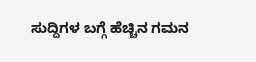ಸುದ್ದಿಗಳ ಬಗ್ಗೆ ಹೆಚ್ಚಿನ ಗಮನ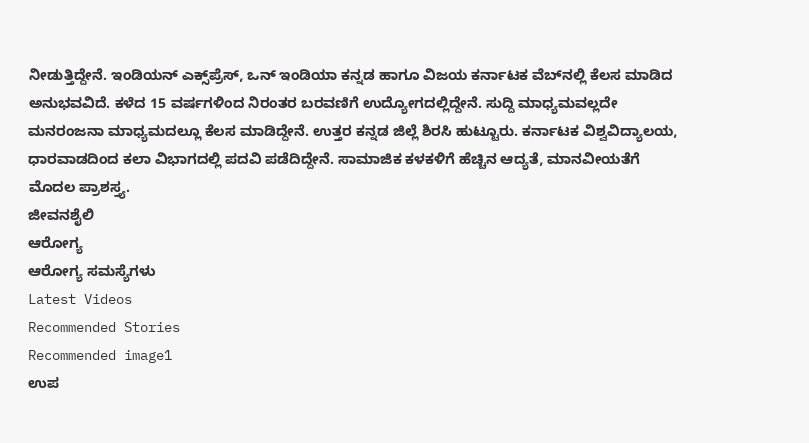ನೀಡುತ್ತಿದ್ದೇನೆ. ಇಂಡಿಯನ್ ಎಕ್ಸ್‌ಪ್ರೆಸ್‌, ಒನ್‌ ಇಂಡಿಯಾ ಕನ್ನಡ ಹಾಗೂ ವಿಜಯ ಕರ್ನಾಟಕ ವೆಬ್‌ನಲ್ಲಿ ಕೆಲಸ ಮಾಡಿದ ಅನುಭವವಿದೆ. ಕಳೆದ 15 ವರ್ಷಗಳಿಂದ ನಿರಂತರ ಬರವಣಿಗೆ ಉದ್ಯೋಗದಲ್ಲಿದ್ದೇನೆ. ಸುದ್ದಿ ಮಾಧ್ಯಮವಲ್ಲದೇ ಮನರಂಜನಾ ಮಾಧ್ಯಮದಲ್ಲೂ ಕೆಲಸ ಮಾಡಿದ್ದೇನೆ. ಉತ್ತರ ಕನ್ನಡ ಜಿಲ್ಲೆ ಶಿರಸಿ ಹುಟ್ಟೂರು. ಕರ್ನಾಟಕ ವಿಶ್ವವಿದ್ಯಾಲಯ, ಧಾರವಾಡದಿಂದ ಕಲಾ ವಿಭಾಗದಲ್ಲಿ ಪದವಿ ಪಡೆದಿದ್ದೇನೆ. ಸಾಮಾಜಿಕ ಕಳಕಳಿಗೆ ಹೆಚ್ಚಿನ ಆದ್ಯತೆ, ಮಾನವೀಯತೆಗೆ ಮೊದಲ ಪ್ರಾಶಸ್ತ್ಯ.
ಜೀವನಶೈಲಿ
ಆರೋಗ್ಯ
ಆರೋಗ್ಯ ಸಮಸ್ಯೆಗಳು
Latest Videos
Recommended Stories
Recommended image1
ಉಪ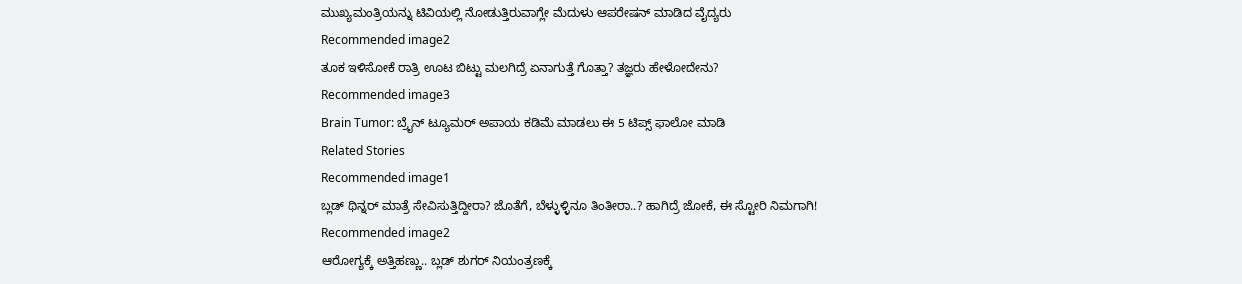ಮುಖ್ಯಮಂತ್ರಿಯನ್ನು ಟಿವಿಯಲ್ಲಿ ನೋಡುತ್ತಿರುವಾಗ್ಲೇ ಮೆದುಳು ಆಪರೇಷನ್ ಮಾಡಿದ ವೈದ್ಯರು
Recommended image2
ತೂಕ ಇಳಿಸೋಕೆ ರಾತ್ರಿ ಊಟ ಬಿಟ್ಟು ಮಲಗಿದ್ರೆ ಏನಾಗುತ್ತೆ ಗೊತ್ತಾ? ತಜ್ಞರು ಹೇಳೋದೇನು?
Recommended image3
Brain Tumor: ಬ್ರೈನ್ ಟ್ಯೂಮರ್ ಅಪಾಯ ಕಡಿಮೆ ಮಾಡಲು ಈ 5 ಟಿಪ್ಸ್ ಫಾಲೋ ಮಾಡಿ
Related Stories
Recommended image1
ಬ್ಲಡ್ ಥಿನ್ನರ್ ಮಾತ್ರೆ ಸೇವಿಸುತ್ತಿದ್ದೀರಾ? ಜೊತೆಗೆ, ಬೆಳ್ಳುಳ್ಳಿನೂ ತಿಂತೀರಾ..? ಹಾಗಿದ್ರೆ ಜೋಕೆ, ಈ ಸ್ಟೋರಿ ನಿಮಗಾಗಿ!
Recommended image2
ಆರೋಗ್ಯಕ್ಕೆ ಅತ್ತಿಹಣ್ಣು.. ಬ್ಲಡ್‌ ಶುಗರ್‌ ನಿಯಂತ್ರಣಕ್ಕೆ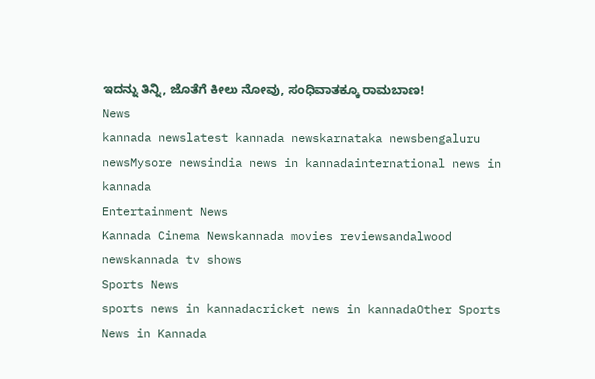ಇದನ್ನು ತಿನ್ನಿ, ಜೊತೆಗೆ ಕೀಲು ನೋವು, ಸಂಧಿವಾತಕ್ಕೂ ರಾಮಬಾಣ!
News
kannada newslatest kannada newskarnataka newsbengaluru newsMysore newsindia news in kannadainternational news in kannada
Entertainment News
Kannada Cinema Newskannada movies reviewsandalwood newskannada tv shows
Sports News
sports news in kannadacricket news in kannadaOther Sports News in Kannada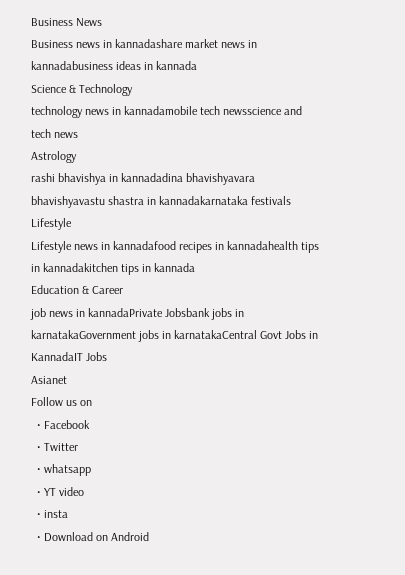Business News
Business news in kannadashare market news in kannadabusiness ideas in kannada
Science & Technology
technology news in kannadamobile tech newsscience and tech news
Astrology
rashi bhavishya in kannadadina bhavishyavara bhavishyavastu shastra in kannadakarnataka festivals
Lifestyle
Lifestyle news in kannadafood recipes in kannadahealth tips in kannadakitchen tips in kannada
Education & Career
job news in kannadaPrivate Jobsbank jobs in karnatakaGovernment jobs in karnatakaCentral Govt Jobs in KannadaIT Jobs
Asianet
Follow us on
  • Facebook
  • Twitter
  • whatsapp
  • YT video
  • insta
  • Download on Android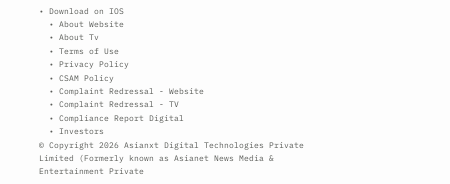• Download on IOS
  • About Website
  • About Tv
  • Terms of Use
  • Privacy Policy
  • CSAM Policy
  • Complaint Redressal - Website
  • Complaint Redressal - TV
  • Compliance Report Digital
  • Investors
© Copyright 2026 Asianxt Digital Technologies Private Limited (Formerly known as Asianet News Media & Entertainment Private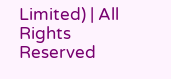Limited) | All Rights Reserved